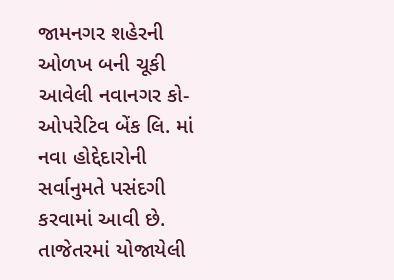જામનગર શહેરની ઓળખ બની ચૂકી આવેલી નવાનગર કો-ઓપરેટિવ બેંક લિ. માં નવા હોદ્દેદારોની સર્વાનુમતે પસંદગી કરવામાં આવી છે. તાજેતરમાં યોજાયેલી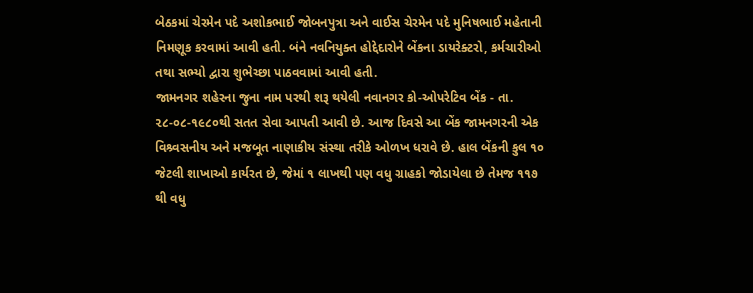બેઠકમાં ચેરમેન પદે અશોકભાઈ જોબનપુત્રા અને વાઈસ ચેરમેન પદે મુનિષભાઈ મહેતાની નિમણૂક કરવામાં આવી હતી. બંને નવનિયુક્ત હોદ્દેદારોને બેંકના ડાયરેક્ટરો, કર્મચારીઓ તથા સભ્યો દ્વારા શુભેચ્છા પાઠવવામાં આવી હતી.
જામનગર શહેરના જુના નામ પરથી શરૂ થયેલી નવાનગર કો-ઓપરેટિવ બેંક - તા. ૨૮-૦૮-૧૯૮૦થી સતત સેવા આપતી આવી છે. આજ દિવસે આ બેંક જામનગરની એક વિશ્ર્વસનીય અને મજબૂત નાણાકીય સંસ્થા તરીકે ઓળખ ધરાવે છે. હાલ બેંકની કુલ ૧૦ જેટલી શાખાઓ કાર્યરત છે, જેમાં ૧ લાખથી પણ વધુ ગ્રાહકો જોડાયેલા છે તેમજ ૧૧૭ થી વધુ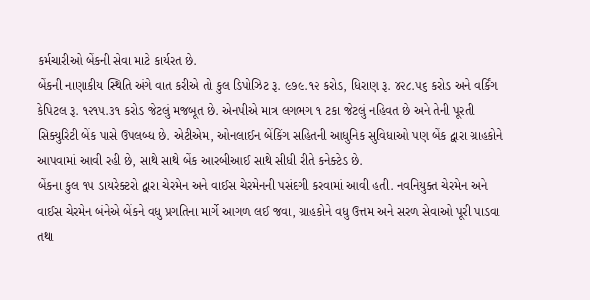કર્મચારીઓ બેંકની સેવા માટે કાર્યરત છે.
બેંકની નાણાકીય સ્થિતિ અંગે વાત કરીએ તો કુલ ડિપોઝિટ રૂ. ૯૭૯.૧૨ કરોડ, ધિરાણ રૂ. ૪૨૮.૫૬ કરોડ અને વર્કિંગ કેપિટલ રૂ. ૧૨૧૫.૩૧ કરોડ જેટલું મજબૂત છે. એનપીએ માત્ર લગભગ ૧ ટકા જેટલું નહિવત છે અને તેની પૂરતી સિક્યુરિટી બેંક પાસે ઉપલબ્ધ છે. એટીએમ, ઓનલાઈન બેંકિંગ સહિતની આધુનિક સુવિધાઓ પણ બેંક દ્વારા ગ્રાહકોને આપવામાં આવી રહી છે, સાથે સાથે બેંક આરબીઆઈ સાથે સીધી રીતે કનેક્ટેડ છે.
બેંકના કુલ ૧૫ ડાયરેક્ટરો દ્વારા ચેરમેન અને વાઈસ ચેરમેનની પસંદગી કરવામાં આવી હતી. નવનિયુક્ત ચેરમેન અને વાઈસ ચેરમેન બંનેએ બેંકને વધુ પ્રગતિના માર્ગે આગળ લઈ જવા, ગ્રાહકોને વધુ ઉત્તમ અને સરળ સેવાઓ પૂરી પાડવા તથા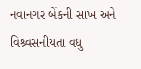નવાનગર બેંકની સાખ અને વિશ્ર્વસનીયતા વધુ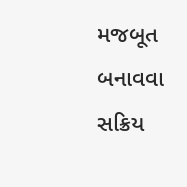મજબૂત બનાવવા સક્રિય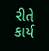રીતે કાર્ય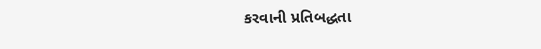કરવાની પ્રતિબદ્ધતા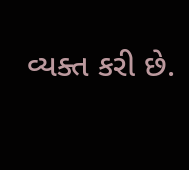વ્યક્ત કરી છે.